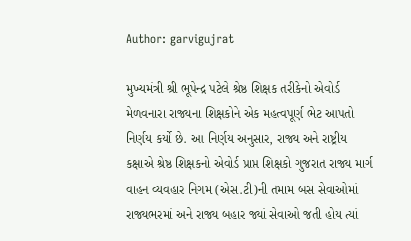Author: garvigujrat

મુખ્યમંત્રી શ્રી ભૂપેન્દ્ર પટેલે શ્રેષ્ઠ શિક્ષક તરીકેનો એવોર્ડ મેળવનારા રાજ્યના શિક્ષકોને એક મહત્વપૂર્ણ ભેટ આપતો નિર્ણય કર્યો છે. આ નિર્ણય અનુસાર, રાજ્ય અને રાષ્ટ્રીય કક્ષાએ શ્રેષ્ઠ શિક્ષકનો એવોર્ડ પ્રાપ્ત શિક્ષકો ગુજરાત રાજ્ય માર્ગ વાહન વ્યવહાર નિગમ (એસ.ટી)ની તમામ બસ સેવાઓમાં રાજ્યભરમાં અને રાજ્ય બહાર જ્યાં સેવાઓ જતી હોય ત્યાં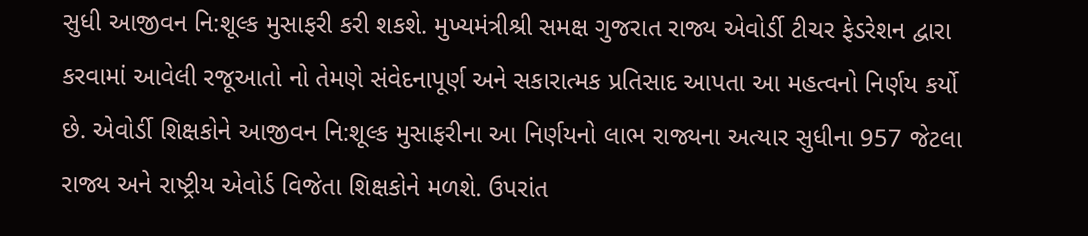સુધી આજીવન નિ:શૂલ્ક મુસાફરી કરી શકશે. મુખ્યમંત્રીશ્રી સમક્ષ ગુજરાત રાજ્ય એવોર્ડી ટીચર ફેડરેશન દ્વારા કરવામાં આવેલી રજૂઆતો નો તેમણે સંવેદનાપૂર્ણ અને સકારાત્મક પ્રતિસાદ આપતા આ મહત્વનો નિર્ણય કર્યો છે. એવોર્ડી શિક્ષકોને આજીવન નિ:શૂલ્ક મુસાફરીના આ નિર્ણયનો લાભ રાજ્યના અત્યાર સુધીના 957 જેટલા રાજ્ય અને રાષ્ટ્રીય એવોર્ડ વિજેતા શિક્ષકોને મળશે. ઉપરાંત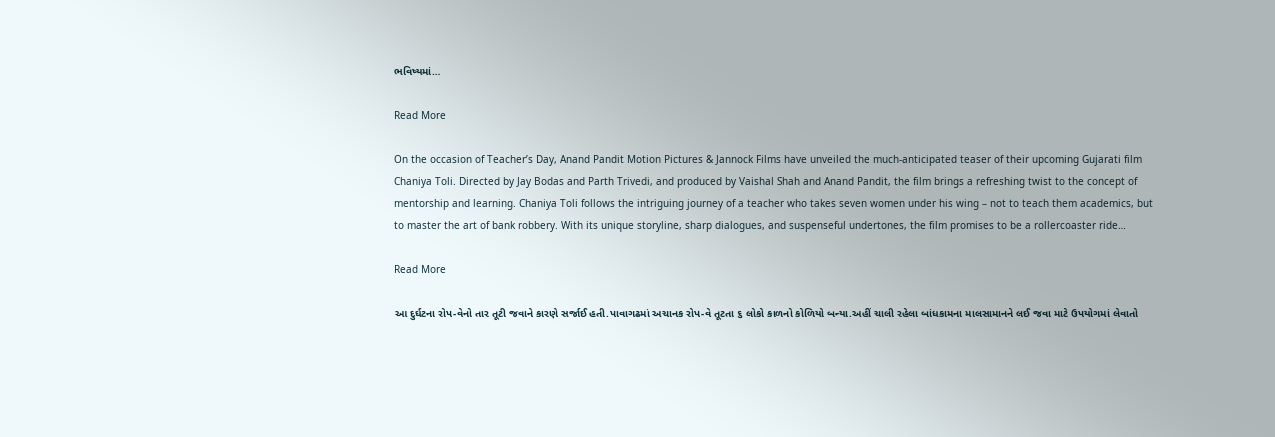ભવિષ્યમાં…

Read More

On the occasion of Teacher’s Day, Anand Pandit Motion Pictures & Jannock Films have unveiled the much-anticipated teaser of their upcoming Gujarati film Chaniya Toli. Directed by Jay Bodas and Parth Trivedi, and produced by Vaishal Shah and Anand Pandit, the film brings a refreshing twist to the concept of mentorship and learning. Chaniya Toli follows the intriguing journey of a teacher who takes seven women under his wing – not to teach them academics, but to master the art of bank robbery. With its unique storyline, sharp dialogues, and suspenseful undertones, the film promises to be a rollercoaster ride…

Read More

આ દુર્ઘટના રોપ-વેનો તાર તૂટી જવાને કારણે સર્જાઈ હતી.પાવાગઢમાં અચાનક રોપ-વે તૂટતા ૬ લોકો કાળનો કોળિયો બન્યા.અહીં ચાલી રહેલા બાંધકામના માલસામાનને લઈ જવા માટે ઉપયોગમાં લેવાતો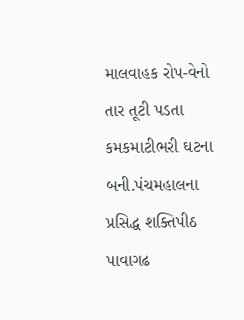માલવાહક રોપ-વેનો તાર તૂટી પડતા કમકમાટીભરી ઘટના બની.પંચમહાલના પ્રસિદ્ધ શક્તિપીઠ પાવાગઢ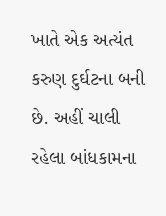ખાતે એક અત્યંત કરુણ દુર્ઘટના બની છે. અહીં ચાલી રહેલા બાંધકામના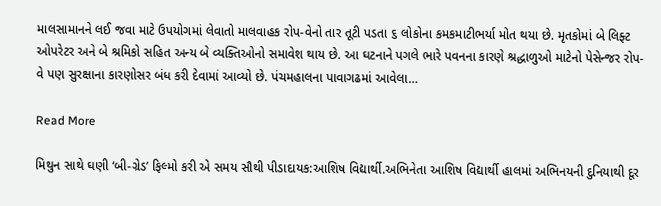માલસામાનને લઈ જવા માટે ઉપયોગમાં લેવાતો માલવાહક રોપ-વેનો તાર તૂટી પડતા ૬ લોકોના કમકમાટીભર્યા મોત થયા છે. મૃતકોમાં બે લિફ્ટ ઓપરેટર અને બે શ્રમિકો સહિત અન્ય બે વ્યક્તિઓનો સમાવેશ થાય છે. આ ઘટનાને પગલે ભારે પવનના કારણે શ્રદ્ધાળુઓ માટેનો પેસેન્જર રોપ-વે પણ સુરક્ષાના કારણોસર બંધ કરી દેવામાં આવ્યો છે. પંચમહાલના પાવાગઢમાં આવેલા…

Read More

મિથુન સાથે ઘણી ‘બી-ગ્રેડ’ ફિલ્મો કરી એ સમય સૌથી પીડાદાયક:આશિષ વિદ્યાર્થી.અભિનેતા આશિષ વિદ્યાર્થી હાલમાં અભિનયની દુનિયાથી દૂર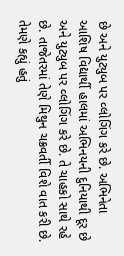છે અને યુટ્યુબ પર વ્લોગિંગ કરે છે. અભિનેતા આશિષ વિદ્યાર્થી હાલમાં અભિનયની દુનિયાથી દૂર છે અને યુટ્યુબ પર વ્લોગિંગ કરે છે. તે ચાહકો સાથે રહે છે. તાજેતરમાં તેણે મિથુન ચક્રવર્તી વિશે વાત કરી છે. તેમણે કહ્યું હતું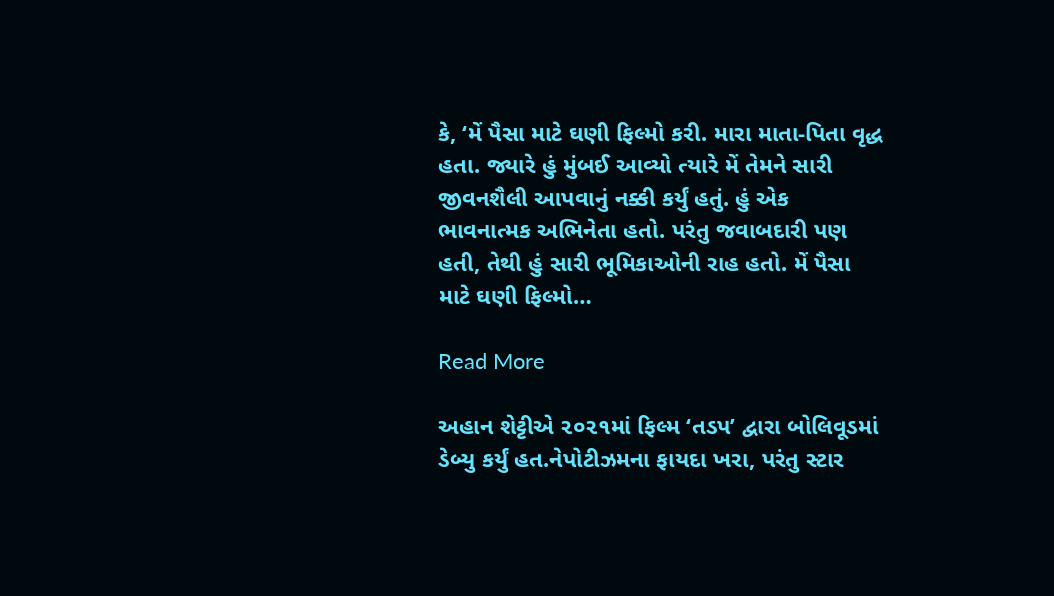કે, ‘મેં પૈસા માટે ઘણી ફિલ્મો કરી. મારા માતા-પિતા વૃદ્ધ હતા. જ્યારે હું મુંબઈ આવ્યો ત્યારે મેં તેમને સારી જીવનશૈલી આપવાનું નક્કી કર્યું હતું. હું એક ભાવનાત્મક અભિનેતા હતો. પરંતુ જવાબદારી પણ હતી, તેથી હું સારી ભૂમિકાઓની રાહ હતો. મેં પૈસા માટે ઘણી ફિલ્મો…

Read More

અહાન શેટ્ટીએ ૨૦૨૧માં ફિલ્મ ‘તડપ’ દ્વારા બોલિવૂડમાં ડેબ્યુ કર્યું હત.નેપોટીઝમના ફાયદા ખરા, પરંતુ સ્ટાર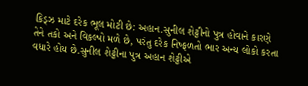કિડ્ઝ માટે દરેક ભૂલ મોટી છે: અહાન.સુનીલ શેટ્ટીનો પુત્ર હોવાને કારણે તેને તકો અને વિકલ્પો મળે છે, પરંતુ દરેક નિષ્ફળતો ભાર અન્ય લોકો કરતા વધારે હોય છે.સુનીલ શેટ્ટીના પુત્ર અહાન શેટ્ટીએ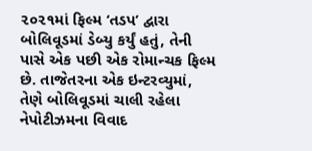૨૦૨૧માં ફિલ્મ ‘તડપ’ દ્વારા બોલિવૂડમાં ડેબ્યુ કર્યું હતું, તેની પાસે એક પછી એક રોમાન્ચક ફિલ્મ છે. તાજેતરના એક ઇન્ટરવ્યુમાં, તેણે બોલિવૂડમાં ચાલી રહેલા નેપોટીઝમના વિવાદ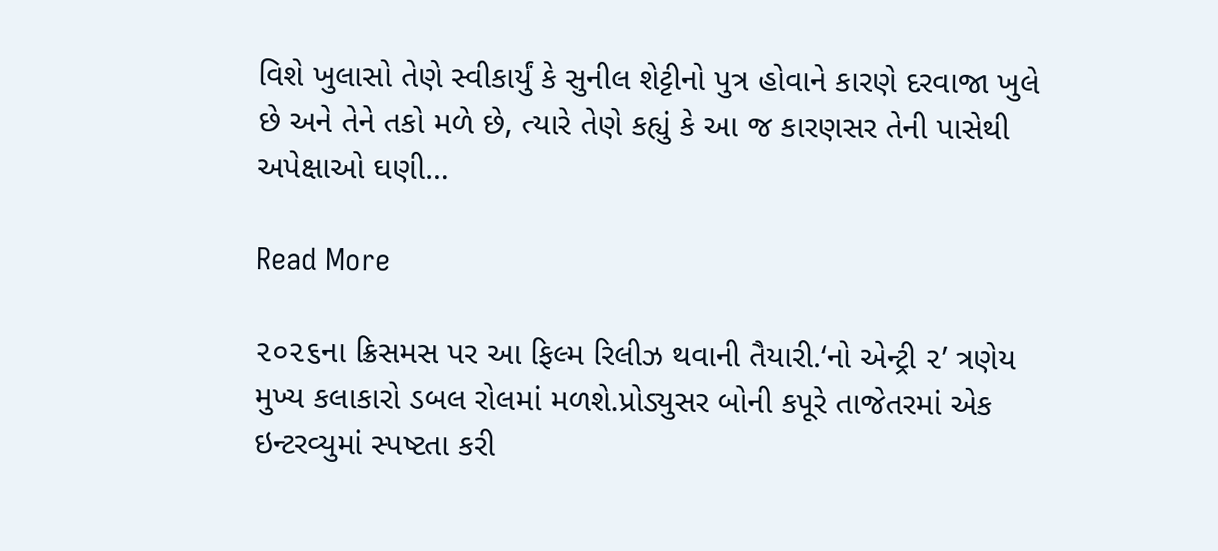વિશે ખુલાસો તેણે સ્વીકાર્યું કે સુનીલ શેટ્ટીનો પુત્ર હોવાને કારણે દરવાજા ખુલે છે અને તેને તકો મળે છે, ત્યારે તેણે કહ્યું કે આ જ કારણસર તેની પાસેથી અપેક્ષાઓ ઘણી…

Read More

૨૦૨૬ના ક્રિસમસ પર આ ફિલ્મ રિલીઝ થવાની તૈયારી.‘નો એન્ટ્રી ૨’ ત્રણેય મુખ્ય કલાકારો ડબલ રોલમાં મળશે.પ્રોડ્યુસર બોની કપૂરે તાજેતરમાં એક ઇન્ટરવ્યુમાં સ્પષ્ટતા કરી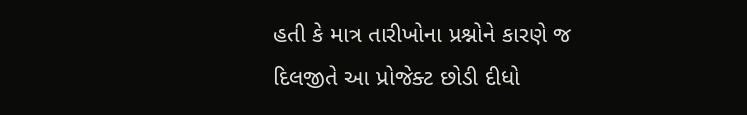હતી કે માત્ર તારીખોના પ્રશ્નોને કારણે જ દિલજીતે આ પ્રોજેક્ટ છોડી દીધો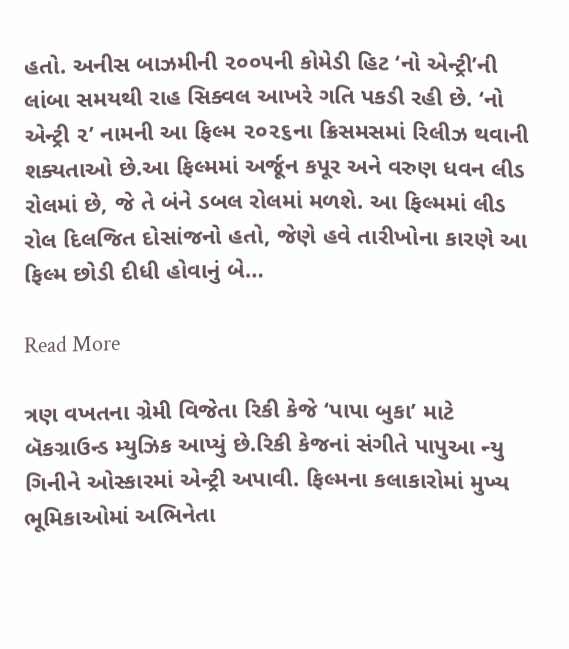હતો. અનીસ બાઝમીની ૨૦૦૫ની કોમેડી હિટ ‘નો એન્ટ્રી’ની લાંબા સમયથી રાહ સિક્વલ આખરે ગતિ પકડી રહી છે. ‘નો એન્ટ્રી ૨’ નામની આ ફિલ્મ ૨૦૨૬ના ક્રિસમસમાં રિલીઝ થવાની શક્યતાઓ છે.આ ફિલ્મમાં અર્જૂન કપૂર અને વરુણ ધવન લીડ રોલમાં છે, જે તે બંને ડબલ રોલમાં મળશે. આ ફિલ્મમાં લીડ રોલ દિલજિત દોસાંજનો હતો, જેણે હવે તારીખોના કારણે આ ફિલ્મ છોડી દીધી હોવાનું બે…

Read More

ત્રણ વખતના ગ્રેમી વિજેતા રિકી કેજે ‘પાપા બુકા’ માટે બૅકગ્રાઉન્ડ મ્યુઝિક આપ્યું છે.રિકી કેજનાં સંગીતે પાપુઆ ન્યુ ગિનીને ઓસ્કારમાં એન્ટ્રી અપાવી. ફિલ્મના કલાકારોમાં મુખ્ય ભૂમિકાઓમાં અભિનેતા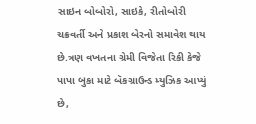સાઇન બોબોરો, સાઇકે, રીતોબોરી ચક્રવર્તી અને પ્રકાશ બેરનો સમાવેશ થાય છે.ત્રણ વખતના ગ્રેમી વિજેતા રિકી કેજે પાપા બુકા માટે બૅકગ્રાઉન્ડ મ્યુઝિક આપ્યું છે,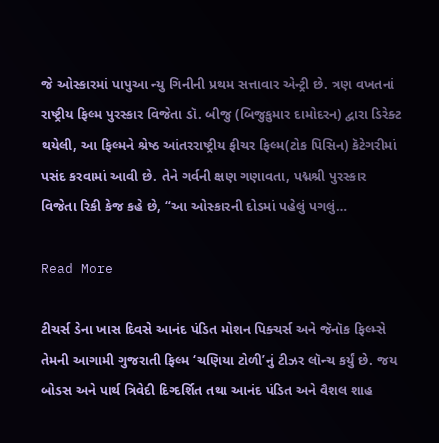જે ઓસ્કારમાં પાપુઆ ન્યુ ગિનીની પ્રથમ સત્તાવાર એન્ટ્રી છે. ત્રણ વખતનાં રાષ્ટ્રીય ફિલ્મ પુરસ્કાર વિજેતા ડૉ. બીજુ (બિજુકુમાર દામોદરન) દ્વારા ડિરેક્ટ થયેલી, આ ફિલ્મને શ્રેષ્ઠ આંતરરાષ્ટ્રીય ફીચર ફિલ્મ(ટોક પિસિન) કૅટેગરીમાં પસંદ કરવામાં આવી છે. તેને ગર્વની ક્ષણ ગણાવતા, પદ્મશ્રી પુરસ્કાર વિજેતા રિકી કેજ કહે છે, “આ ઓસ્કારની દોડમાં પહેલું પગલું…

Read More

ટીચર્સ ડેના ખાસ દિવસે આનંદ પંડિત મોશન પિક્ચર્સ અને જૅનૉક ફિલ્મ્સે તેમની આગામી ગુજરાતી ફિલ્મ ‘ચણિયા ટોળી’નું ટીઝર લૉન્ચ કર્યું છે. જય બોડસ અને પાર્થ ત્રિવેદી દિગ્દર્શિત તથા આનંદ પંડિત અને વૈશલ શાહ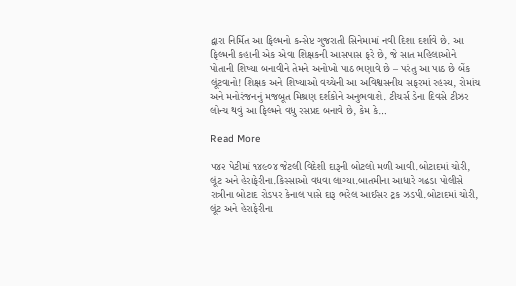દ્વારા નિર્મિત આ ફિલ્મનો કન્સેપ્ટ ગુજરાતી સિનેમામાં નવી દિશા દર્શાવે છે. આ ફિલ્મની કહાની એક એવા શિક્ષકની આસપાસ ફરે છે, જે સાત મહિલાઓને પોતાની શિષ્યા બનાવીને તેમને અનોખો પાઠ ભણાવે છે – પરંતુ આ પાઠ છે બેંક લૂંટવાનો! શિક્ષક અને શિષ્યાઓ વચ્ચેની આ અવિશ્વસનીય સફરમાં રહસ્ય, રોમાંચ અને મનોરંજનનું મજબૂત મિશ્રણ દર્શકોને અનુભવાશે. ટીચર્સ ડેના દિવસે ટીઝર લોન્ચ થવું આ ફિલ્મને વધુ રસપ્રદ બનાવે છે, કેમ કે…

Read More

૫૪૨ પેટીમાં ૧૪૯૦૪ જેટલી વિદેશી દારૂની બોટલો મળી આવી.બોટાદમાં ચોરી, લૂંટ અને હેરાફેરીના.કિસ્સાઓ વધવા લાગ્યા.બાતમીના આધારે ગઢડા પોલીસે રાત્રીના બોટાદ રોડપર કેનાલ પાસે દારૂ ભરેલ આઈસર ટ્રક ઝડપી.બોટાદમાં ચોરી, લૂંટ અને હેરાફેરીના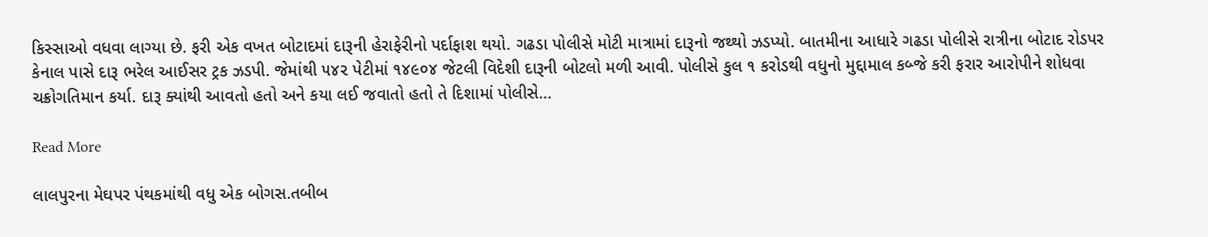કિસ્સાઓ વધવા લાગ્યા છે. ફરી એક વખત બોટાદમાં દારૂની હેરાફેરીનો પર્દાફાશ થયો. ગઢડા પોલીસે મોટી માત્રામાં દારૂનો જથ્થો ઝડપ્યો. બાતમીના આધારે ગઢડા પોલીસે રાત્રીના બોટાદ રોડપર કેનાલ પાસે દારૂ ભરેલ આઈસર ટ્રક ઝડપી. જેમાંથી ૫૪૨ પેટીમાં ૧૪૯૦૪ જેટલી વિદેશી દારૂની બોટલો મળી આવી. પોલીસે કુલ ૧ કરોડથી વધુનો મુદ્દામાલ કબ્જે કરી ફરાર આરોપીને શોધવા ચક્રોગતિમાન કર્યા. દારૂ ક્યાંથી આવતો હતો અને કયા લઈ જવાતો હતો તે દિશામાં પોલીસે…

Read More

લાલપુરના મેઘપર પંથકમાંથી વધુ એક બોગસ.તબીબ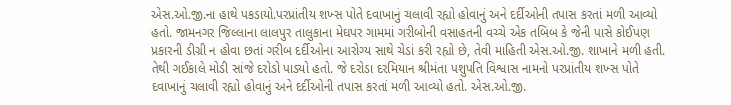એસ.ઓ.જી.ના હાથે પકડાયો.પરપ્રાંતીય શખ્સ પોતે દવાખાનું ચલાવી રહ્યો હોવાનું અને દર્દીઓની તપાસ કરતાં મળી આવ્યો હતો. જામનગર જિલ્લાના લાલપુર તાલુકાના મેઘપર ગામમાં ગરીબોની વસાહતની વચ્ચે એક તબિબ કે જેની પાસે કોઈપણ પ્રકારની ડીગ્રી ન હોવા છતાં ગરીબ દર્દીઓના આરોગ્ય સાથે ચેડાં કરી રહ્યો છે, તેવી માહિતી એસ.ઓ.જી. શાખાને મળી હતી. તેથી ગઈકાલે મોડી સાંજે દરોડો પાડ્યો હતો. જે દરોડા દરમિયાન શ્રીમંતા પશુપતિ વિશ્વાસ નામનો પરપ્રાંતીય શખ્સ પોતે દવાખાનું ચલાવી રહ્યો હોવાનું અને દર્દીઓની તપાસ કરતાં મળી આવ્યો હતો. એસ.ઓ.જી.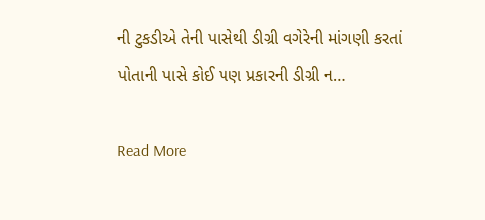ની ટુકડીએ તેની પાસેથી ડીગ્રી વગેરેની માંગણી કરતાં પોતાની પાસે કોઈ પણ પ્રકારની ડીગ્રી ન…

Read More